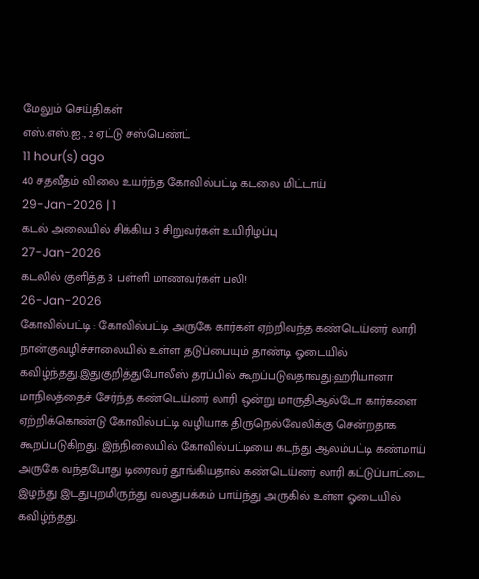மேலும் செய்திகள்
எஸ்.எஸ்.ஐ., 2 ஏட்டு சஸ்பெண்ட்
11 hour(s) ago
40 சதவீதம் விலை உயர்ந்த கோவில்பட்டி கடலை மிட்டாய்
29-Jan-2026 | 1
கடல் அலையில் சிக்கிய 3 சிறுவர்கள் உயிரிழப்பு
27-Jan-2026
கடலில் குளித்த 3 பள்ளி மாணவர்கள் பலி!
26-Jan-2026
கோவில்பட்டி : கோவில்பட்டி அருகே கார்கள் ஏற்றிவந்த கண்டெய்னர் லாரி நான்குவழிச்சாலையில் உள்ள தடுப்பையும் தாண்டி ஓடையில் கவிழ்ந்தது.இதுகுறித்துபோலீஸ் தரப்பில் கூறப்படுவதாவது:ஹரியானா மாநிலத்தைச் சேர்ந்த கண்டெய்னர் லாரி ஒன்று மாருதிஆல்டோ கார்களை ஏற்றிக்கொண்டு கோவில்பட்டி வழியாக திருநெல்வேலிக்கு சென்றதாக கூறப்படுகிறது. இந்நிலையில் கோவில்பட்டியை கடந்து ஆலம்பட்டி கண்மாய் அருகே வந்தபோது டிரைவர் தூங்கியதால் கண்டெய்னர் லாரி கட்டுப்பாட்டை இழந்து இடதுபுறமிருந்து வலதுபக்கம் பாய்ந்து அருகில் உள்ள ஓடையில் கவிழ்ந்தது.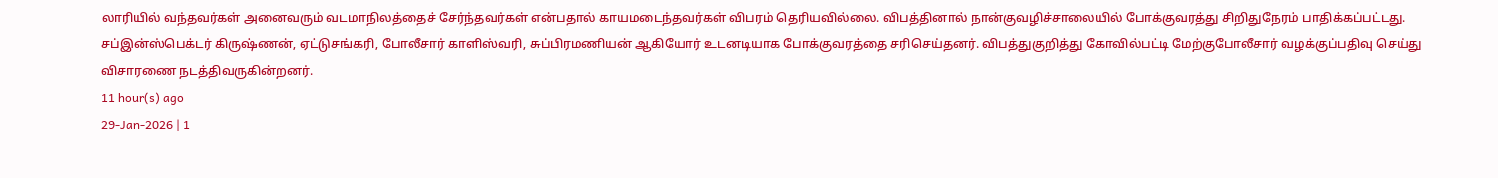லாரியில் வந்தவர்கள் அனைவரும் வடமாநிலத்தைச் சேர்ந்தவர்கள் என்பதால் காயமடைந்தவர்கள் விபரம் தெரியவில்லை. விபத்தினால் நான்குவழிச்சாலையில் போக்குவரத்து சிறிதுநேரம் பாதிக்கப்பட்டது. சப்இன்ஸ்பெக்டர் கிருஷ்ணன், ஏட்டுசங்கரி, போலீசார் காளிஸ்வரி, சுப்பிரமணியன் ஆகியோர் உடனடியாக போக்குவரத்தை சரிசெய்தனர். விபத்துகுறித்து கோவில்பட்டி மேற்குபோலீசார் வழக்குப்பதிவு செய்து விசாரணை நடத்திவருகின்றனர்.
11 hour(s) ago
29-Jan-2026 | 1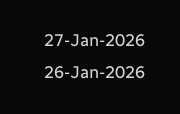27-Jan-2026
26-Jan-2026